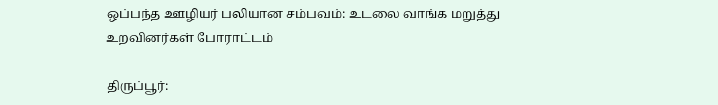ஒப்பந்த ஊழியர் பலியான சம்பவம்: உடலை வாங்க மறுத்து உறவினர்கள் போராட்டம்

திருப்பூர்: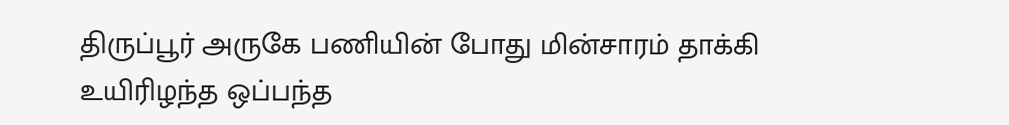திருப்பூர் அருகே பணியின் போது மின்சாரம் தாக்கி உயிரிழந்த ஒப்பந்த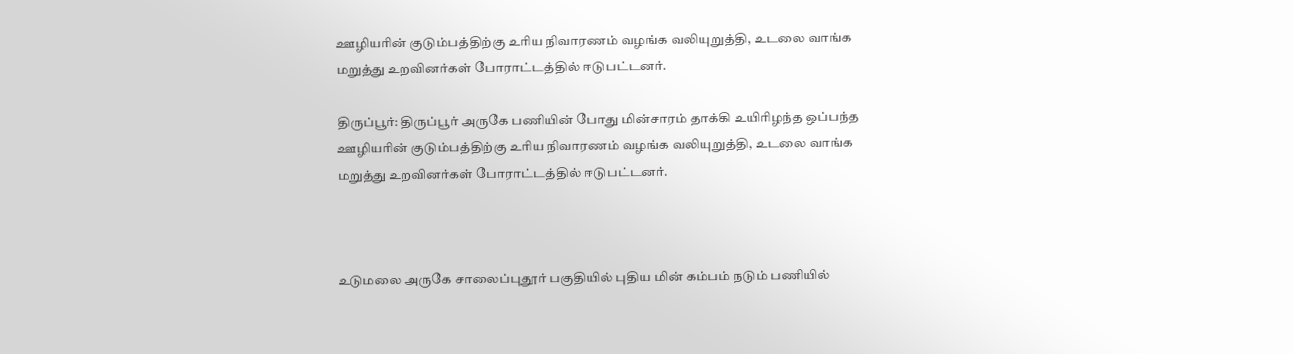ஊழியரின் குடும்பத்திற்கு உரிய நிவாரணம் வழங்க வலியுறுத்தி, உடலை வாங்க மறுத்து உறவினர்கள் போராட்டத்தில் ஈடுபட்டனர்.

திருப்பூர்: திருப்பூர் அருகே பணியின் போது மின்சாரம் தாக்கி உயிரிழந்த ஒப்பந்த ஊழியரின் குடும்பத்திற்கு உரிய நிவாரணம் வழங்க வலியுறுத்தி, உடலை வாங்க மறுத்து உறவினர்கள் போராட்டத்தில் ஈடுபட்டனர்.



உடுமலை அருகே சாலைப்புதூர் பகுதியில் புதிய மின் கம்பம் நடும் பணியில்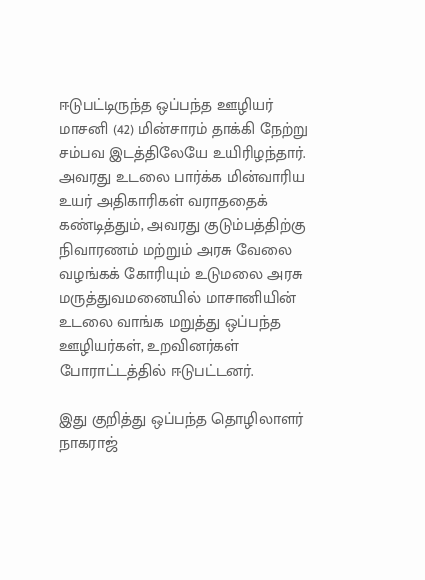ஈடுபட்டிருந்த ஒப்பந்த ஊழியர் மாசனி (42) மின்சாரம் தாக்கி நேற்று சம்பவ இடத்திலேயே உயிரிழந்தார். அவரது உடலை பார்க்க மின்வாரிய உயர் அதிகாரிகள் வராததைக் கண்டித்தும், அவரது குடும்பத்திற்கு நிவாரணம் மற்றும் அரசு வேலை வழங்கக் கோரியும் உடுமலை அரசு மருத்துவமனையில் மாசானியின் உடலை வாங்க மறுத்து ஒப்பந்த ஊழியர்கள், உறவினர்கள் போராட்டத்தில் ஈடுபட்டனர்.

இது குறித்து ஒப்பந்த தொழிலாளர் நாகராஜ்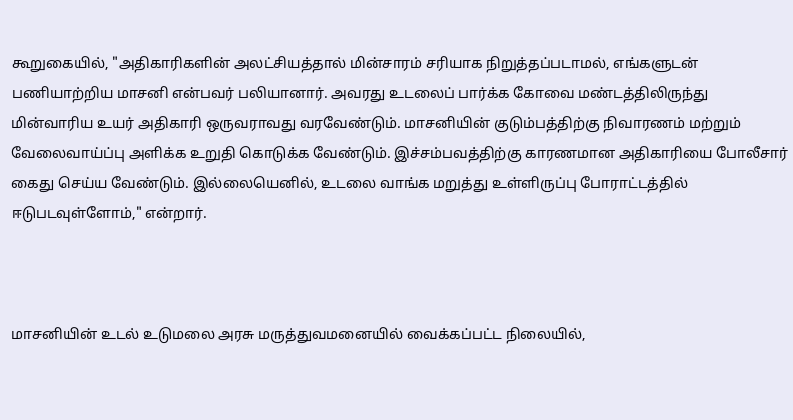கூறுகையில், "அதிகாரிகளின் அலட்சியத்தால் மின்சாரம் சரியாக நிறுத்தப்படாமல், எங்களுடன் பணியாற்றிய மாசனி என்பவர் பலியானார். அவரது உடலைப் பார்க்க கோவை மண்டத்திலிருந்து மின்வாரிய உயர் அதிகாரி ஒருவராவது வரவேண்டும். மாசனியின் குடும்பத்திற்கு நிவாரணம் மற்றும் வேலைவாய்ப்பு அளிக்க உறுதி கொடுக்க வேண்டும். இச்சம்பவத்திற்கு காரணமான அதிகாரியை போலீசார் கைது செய்ய வேண்டும். இல்லையெனில், உடலை வாங்க மறுத்து உள்ளிருப்பு போராட்டத்தில் ஈடுபடவுள்ளோம்," என்றார்.



மாசனியின் உடல் உடுமலை அரசு மருத்துவமனையில் வைக்கப்பட்ட நிலையில்,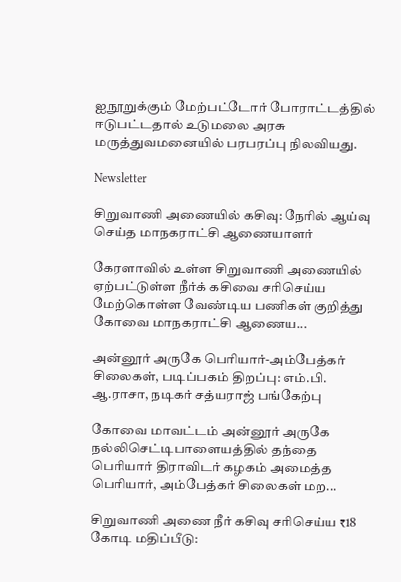ஐநூறுக்கும் மேற்பட்டோர் போராட்டத்தில் ஈடுபட்டதால் உடுமலை அரசு மருத்துவமனையில் பரபரப்பு நிலவியது.

Newsletter

சிறுவாணி அணையில் கசிவு: நேரில் ஆய்வு செய்த மாநகராட்சி ஆணையாளர்

கேரளாவில் உள்ள சிறுவாணி அணையில் ஏற்பட்டுள்ள நீர்க் கசிவை சரிசெய்ய மேற்கொள்ள வேண்டிய பணிகள் குறித்து கோவை மாநகராட்சி ஆணைய...

அன்னூர் அருகே பெரியார்-அம்பேத்கர் சிலைகள், படிப்பகம் திறப்பு: எம்.பி. ஆ.ராசா, நடிகர் சத்யராஜ் பங்கேற்பு

கோவை மாவட்டம் அன்னூர் அருகே நல்லிசெட்டிபாளையத்தில் தந்தை பெரியார் திராவிடர் கழகம் அமைத்த பெரியார், அம்பேத்கர் சிலைகள் மற...

சிறுவாணி அணை நீர் கசிவு சரிசெய்ய ₹18 கோடி மதிப்பீடு: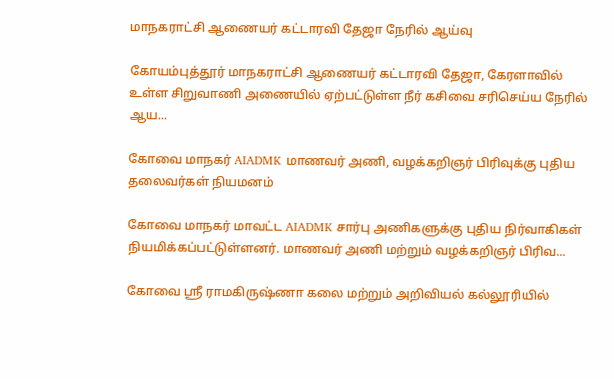மாநகராட்சி ஆணையர் கட்டாரவி தேஜா நேரில் ஆய்வு

கோயம்புத்தூர் மாநகராட்சி ஆணையர் கட்டாரவி தேஜா, கேரளாவில் உள்ள சிறுவாணி அணையில் ஏற்பட்டுள்ள நீர் கசிவை சரிசெய்ய நேரில் ஆய...

கோவை மாநகர் AIADMK மாணவர் அணி, வழக்கறிஞர் பிரிவுக்கு புதிய தலைவர்கள் நியமனம்

கோவை மாநகர் மாவட்ட AIADMK சார்பு அணிகளுக்கு புதிய நிர்வாகிகள் நியமிக்கப்பட்டுள்ளனர். மாணவர் அணி மற்றும் வழக்கறிஞர் பிரிவ...

கோவை ஸ்ரீ ராமகிருஷ்ணா கலை மற்றும் அறிவியல் கல்லூரியில்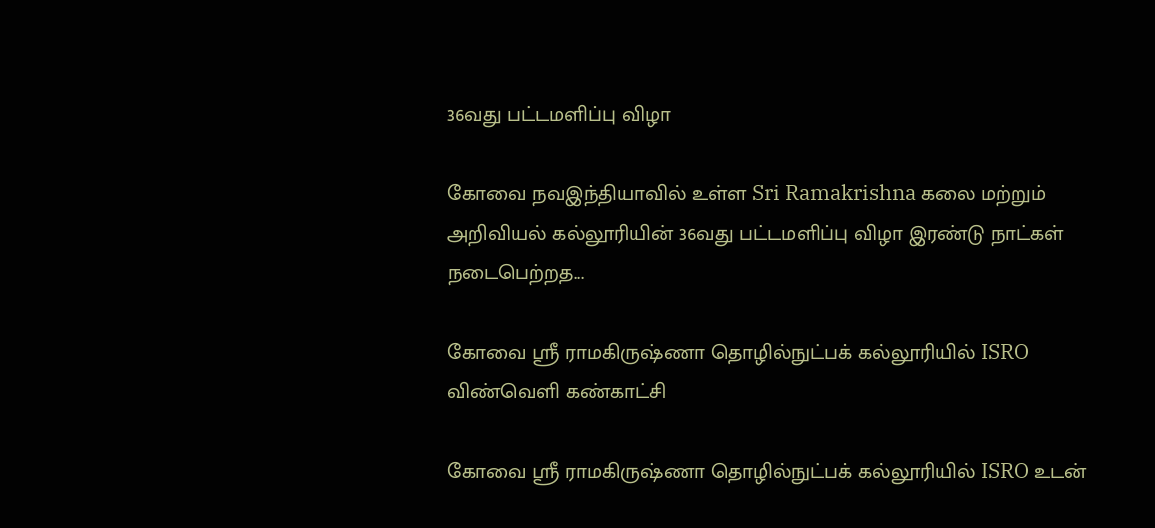36வது பட்டமளிப்பு விழா

கோவை நவஇந்தியாவில் உள்ள Sri Ramakrishna கலை மற்றும் அறிவியல் கல்லூரியின் 36வது பட்டமளிப்பு விழா இரண்டு நாட்கள் நடைபெற்றத...

கோவை ஸ்ரீ ராமகிருஷ்ணா தொழில்நுட்பக் கல்லூரியில் ISRO விண்வெளி கண்காட்சி

கோவை ஸ்ரீ ராமகிருஷ்ணா தொழில்நுட்பக் கல்லூரியில் ISRO உடன்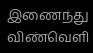இணைந்து விண்வெளி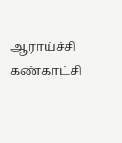ஆராய்ச்சி கண்காட்சி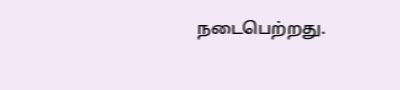நடைபெற்றது.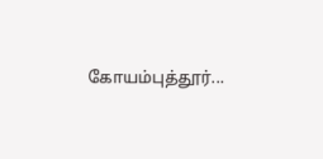கோயம்புத்தூர்...